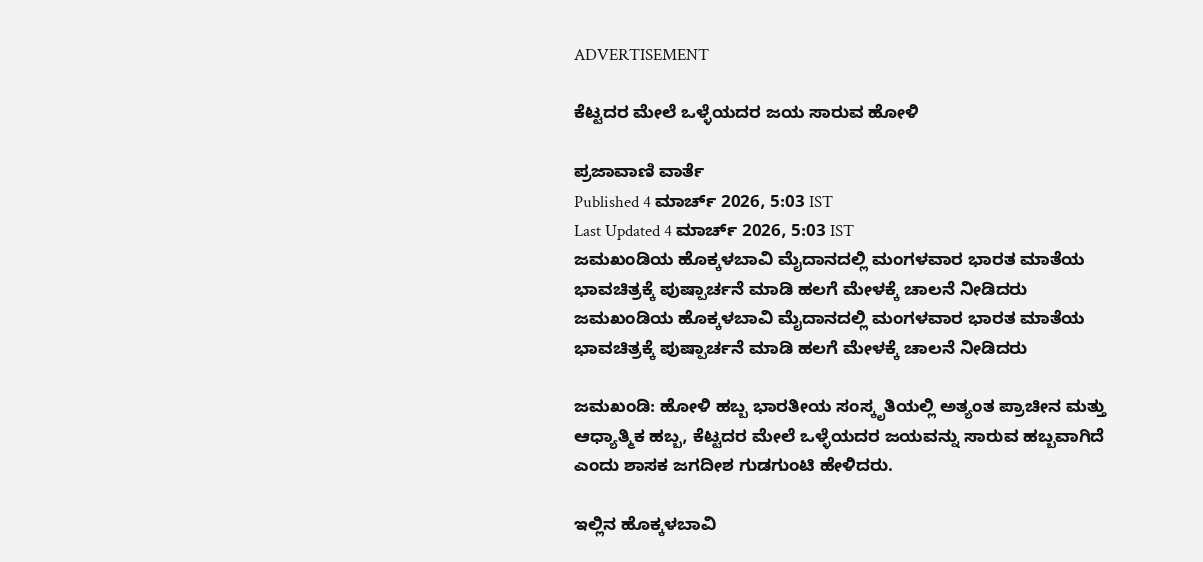ADVERTISEMENT

ಕೆಟ್ಟದರ ಮೇಲೆ ಒಳ್ಳೆಯದರ ಜಯ ಸಾರುವ ಹೋಳಿ

ಪ್ರಜಾವಾಣಿ ವಾರ್ತೆ
Published 4 ಮಾರ್ಚ್ 2026, 5:03 IST
Last Updated 4 ಮಾರ್ಚ್ 2026, 5:03 IST
ಜಮಖಂಡಿಯ ಹೊಕ್ಕಳಬಾವಿ ಮೈದಾನದಲ್ಲಿ ಮಂಗಳವಾರ ಭಾರತ ಮಾತೆಯ ಭಾವಚಿತ್ರಕ್ಕೆ ಪುಷ್ಪಾರ್ಚನೆ ಮಾಡಿ ಹಲಗೆ ಮೇಳಕ್ಕೆ ಚಾಲನೆ ನೀಡಿದರು
ಜಮಖಂಡಿಯ ಹೊಕ್ಕಳಬಾವಿ ಮೈದಾನದಲ್ಲಿ ಮಂಗಳವಾರ ಭಾರತ ಮಾತೆಯ ಭಾವಚಿತ್ರಕ್ಕೆ ಪುಷ್ಪಾರ್ಚನೆ ಮಾಡಿ ಹಲಗೆ ಮೇಳಕ್ಕೆ ಚಾಲನೆ ನೀಡಿದರು

ಜಮಖಂಡಿ: ಹೋಳಿ ಹಬ್ಬ ಭಾರತೀಯ ಸಂಸ್ಕೃತಿಯಲ್ಲಿ ಅತ್ಯಂತ ಪ್ರಾಚೀನ ಮತ್ತು ಆಧ್ಯಾತ್ಮಿಕ ಹಬ್ಬ, ಕೆಟ್ಟದರ ಮೇಲೆ ಒಳ್ಳೆಯದರ ಜಯವನ್ನು ಸಾರುವ ಹಬ್ಬವಾಗಿದೆ ಎಂದು ಶಾಸಕ ಜಗದೀಶ ಗುಡಗುಂಟಿ ಹೇಳಿದರು.

ಇಲ್ಲಿನ ಹೊಕ್ಕಳಬಾವಿ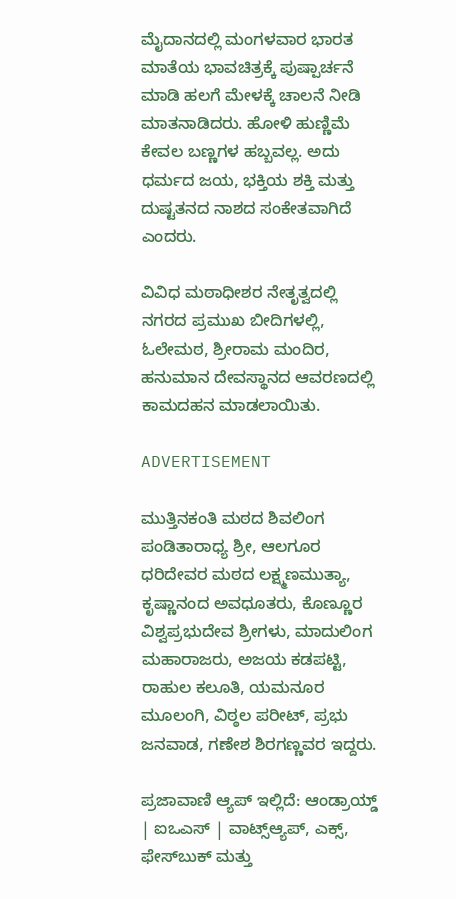ಮೈದಾನದಲ್ಲಿ ಮಂಗಳವಾರ ಭಾರತ ಮಾತೆಯ ಭಾವಚಿತ್ರಕ್ಕೆ ಪುಷ್ಪಾರ್ಚನೆ ಮಾಡಿ ಹಲಗೆ ಮೇಳಕ್ಕೆ ಚಾಲನೆ ನೀಡಿ ಮಾತನಾಡಿದರು. ಹೋಳಿ ಹುಣ್ಣಿಮೆ ಕೇವಲ ಬಣ್ಣಗಳ ಹಬ್ಬವಲ್ಲ. ಅದು ಧರ್ಮದ ಜಯ, ಭಕ್ತಿಯ ಶಕ್ತಿ ಮತ್ತು ದುಷ್ಟತನದ ನಾಶದ ಸಂಕೇತವಾಗಿದೆ ಎಂದರು.

ವಿವಿಧ ಮಠಾಧೀಶರ ನೇತೃತ್ವದಲ್ಲಿ ನಗರದ ಪ್ರಮುಖ ಬೀದಿಗಳಲ್ಲಿ, ಓಲೇಮಠ, ಶ್ರೀರಾಮ ಮಂದಿರ, ಹನುಮಾನ ದೇವಸ್ಥಾನದ ಆವರಣದಲ್ಲಿ ಕಾಮದಹನ ಮಾಡಲಾಯಿತು.

ADVERTISEMENT

ಮುತ್ತಿನಕಂತಿ ಮಠದ ಶಿವಲಿಂಗ ಪಂಡಿತಾರಾಧ್ಯ ಶ್ರೀ, ಆಲಗೂರ ಧರಿದೇವರ ಮಠದ ಲಕ್ಷ್ಮಣಮುತ್ಯಾ, ಕೃಷ್ಣಾನಂದ ಅವಧೂತರು, ಕೊಣ್ಣೂರ ವಿಶ್ವಪ್ರಭುದೇವ ಶ್ರೀಗಳು, ಮಾದುಲಿಂಗ ಮಹಾರಾಜರು, ಅಜಯ ಕಡಪಟ್ಟಿ, ರಾಹುಲ ಕಲೂತಿ, ಯಮನೂರ ಮೂಲಂಗಿ, ವಿಠ್ಠಲ ಪರೀಟ್, ಪ್ರಭು ಜನವಾಡ, ಗಣೇಶ ಶಿರಗಣ್ಣವರ ಇದ್ದರು.

ಪ್ರಜಾವಾಣಿ ಆ್ಯಪ್ ಇಲ್ಲಿದೆ: ಆಂಡ್ರಾಯ್ಡ್ | ಐಒಎಸ್ | ವಾಟ್ಸ್ಆ್ಯಪ್, ಎಕ್ಸ್, ಫೇಸ್‌ಬುಕ್ ಮತ್ತು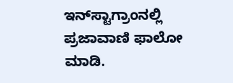ಇನ್‌ಸ್ಟಾಗ್ರಾಂನಲ್ಲಿ ಪ್ರಜಾವಾಣಿ ಫಾಲೋ ಮಾಡಿ.